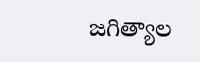జగిత్యాల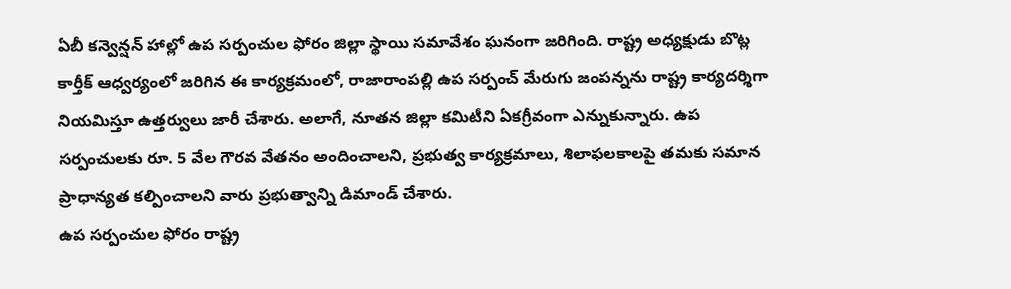ఏబీ కన్వెన్షన్ హాల్లో ఉప సర్పంచుల ఫోరం జిల్లా స్థాయి సమావేశం ఘనంగా జరిగింది. రాష్ట్ర అధ్యక్షుడు బొట్ల కార్తీక్ ఆధ్వర్యంలో జరిగిన ఈ కార్యక్రమంలో, రాజారాంపల్లి ఉప సర్పంచ్ మేరుగు జంపన్నను రాష్ట్ర కార్యదర్శిగా నియమిస్తూ ఉత్తర్వులు జారీ చేశారు. అలాగే, నూతన జిల్లా కమిటీని ఏకగ్రీవంగా ఎన్నుకున్నారు. ఉప సర్పంచులకు రూ. 5 వేల గౌరవ వేతనం అందించాలని, ప్రభుత్వ కార్యక్రమాలు, శిలాఫలకాలపై తమకు సమాన ప్రాధాన్యత కల్పించాలని వారు ప్రభుత్వాన్ని డిమాండ్ చేశారు.
ఉప సర్పంచుల ఫోరం రాష్ట్ర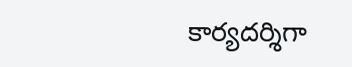కార్యదర్శిగా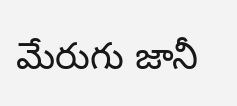మేరుగు జానీ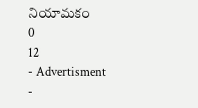నియామకం
0
12
- Advertisment -